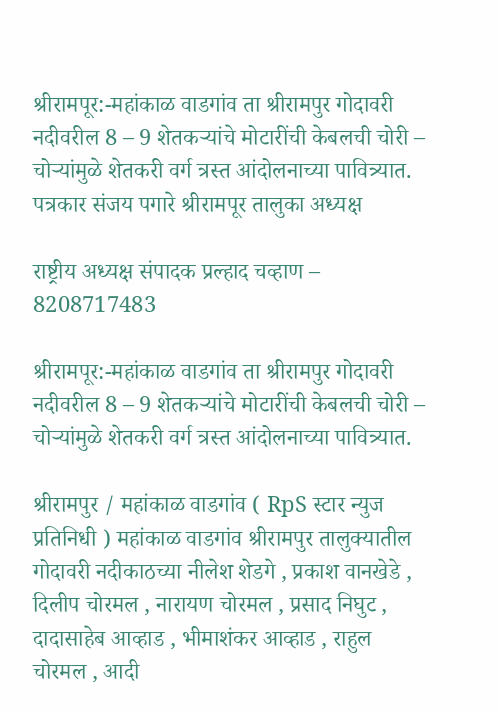श्रीरामपूर:-महांकाळ वाडगांव ता श्रीरामपुर गोदावरी नदीवरील 8 – 9 शेतकऱ्यांचे मोटारींची केबलची चोरी – चोऱ्यांमुळे शेतकरी वर्ग त्रस्त आंदोलनाच्या पावित्र्यात.
पत्रकार संजय पगारे श्रीरामपूर तालुका अध्यक्ष

राष्ट्रीय अध्यक्ष संपादक प्रल्हाद चव्हाण – 8208717483

श्रीरामपूर:-महांकाळ वाडगांव ता श्रीरामपुर गोदावरी नदीवरील 8 – 9 शेतकऱ्यांचे मोटारींची केबलची चोरी – चोऱ्यांमुळे शेतकरी वर्ग त्रस्त आंदोलनाच्या पावित्र्यात.

श्रीरामपुर / महांकाळ वाडगांव ( RpS स्टार न्युज प्रतिनिधी ) महांकाळ वाडगांव श्रीरामपुर तालुक्यातील गोदावरी नदीकाठच्या नीलेश शेडगे , प्रकाश वानखेडे , दिलीप चोरमल , नारायण चोरमल , प्रसाद निघुट , दादासाहेब आव्हाड , भीमाशंकर आव्हाड , राहुल चोरमल , आदी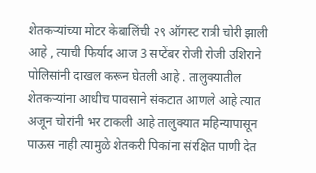शेतकऱ्यांच्या मोटर केबालिंची २९ ऑगस्ट रात्री चोरी झाली आहे , त्याची फिर्याद आज 3 सप्टेंबर रोजी रोजी उशिराने पोलिसांनी दाखल करून घेतली आहे . तालुक्यातील शेतकऱ्यांना आधीच पावसाने संकटात आणले आहे त्यात अजून चोरांनी भर टाकली आहे तालुक्यात महिन्यापासून पाऊस नाही त्यामुळे शेतकरी पिकांना संरक्षित पाणी देत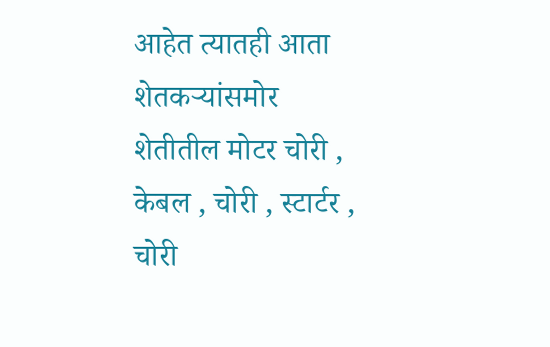आहेत त्यातही आता शेतकऱ्यांसमोर शेतीतील मोटर चोरी , केबल , चोरी , स्टार्टर , चोरी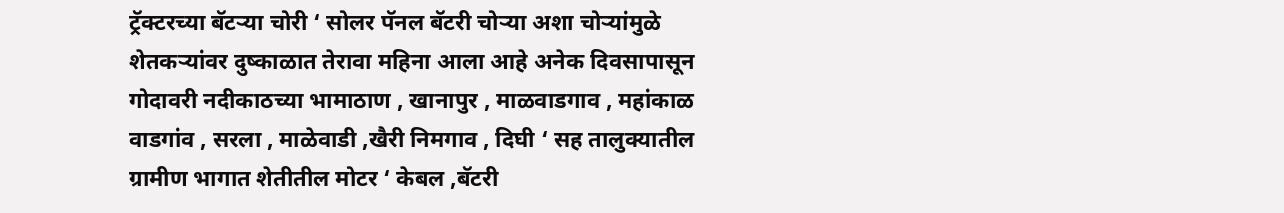ट्रॅक्टरच्या बॅटऱ्या चोरी ‘ सोलर पॅनल बॅटरी चोऱ्या अशा चोऱ्यांमुळे शेतकऱ्यांवर दुष्काळात तेरावा महिना आला आहे अनेक दिवसापासून गोदावरी नदीकाठच्या भामाठाण , खानापुर , माळवाडगाव , महांकाळ वाडगांव , सरला , माळेवाडी ,खैरी निमगाव , दिघी ‘ सह तालुक्यातील ग्रामीण भागात शेतीतील मोटर ‘ केबल ,बॅटरी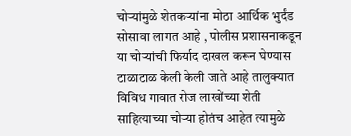चोऱ्यांमुळे शेतकऱ्यांना मोठा आर्थिक भुर्दंड सोसावा लागत आहे , पोलीस प्रशासनाकडून या चोऱ्यांची फिर्याद दाखल करून घेण्यास टाळाटाळ केली केली जाते आहे तालुक्यात विविध गावात रोज लाखोंच्या शेती साहित्याच्या चोऱ्या होतंच आहेत त्यामुळे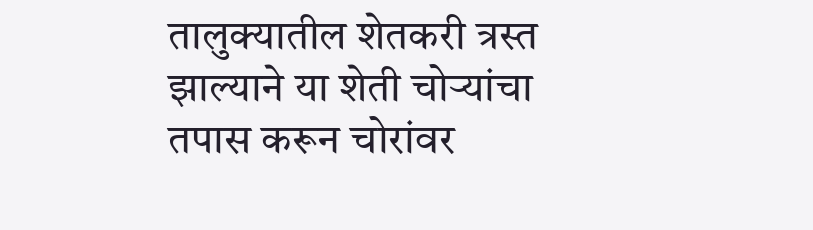तालुक्यातील शेतकरी त्रस्त झाल्याने या शेती चोऱ्यांचा तपास करून चोरांवर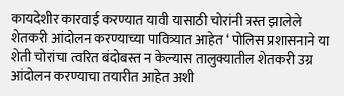कायदेशीर कारवाई करण्यात यावी यासाठी चोरांनी त्रस्त झालेले शेतकरी आंदोलन करण्याच्या पावित्र्यात आहेत ‘ पोलिस प्रशासनाने या शेती चोरांचा त्वरित बंदोबस्त न केल्यास तालुक्यातील शेतकरी उग्र आंदोलन करण्याचा तयारीत आहेत अशी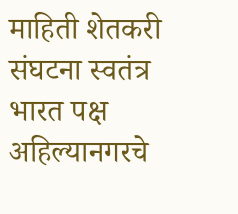माहिती शेतकरी संघटना स्वतंत्र भारत पक्ष अहिल्यानगरचे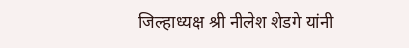जिल्हाध्यक्ष श्री नीलेश शेडगे यांनी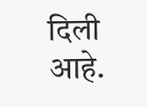दिली आहे.